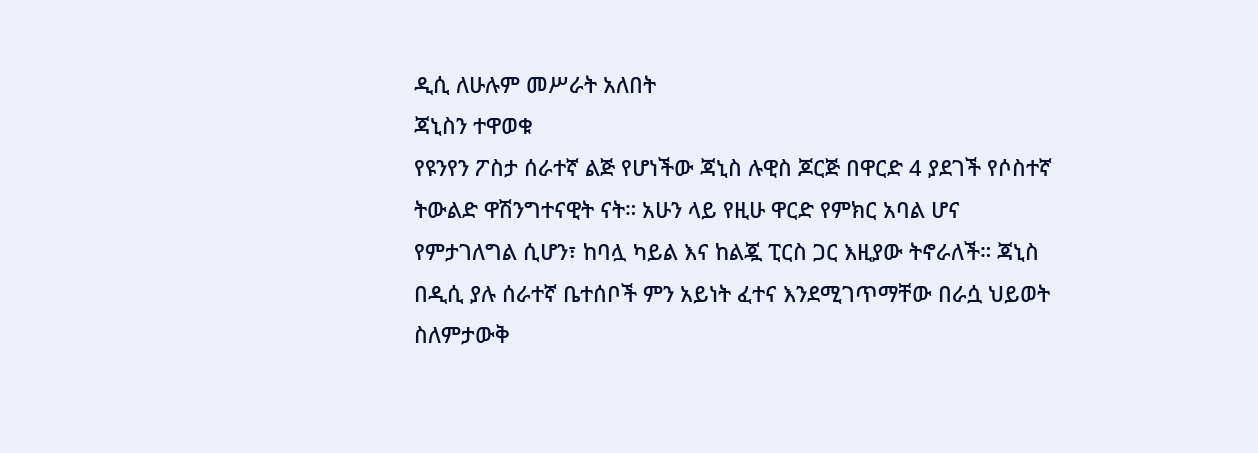ዲሲ ለሁሉም መሥራት አለበት
ጃኒስን ተዋወቁ
የዩንየን ፖስታ ሰራተኛ ልጅ የሆነችው ጃኒስ ሉዊስ ጆርጅ በዋርድ 4 ያደገች የሶስተኛ ትውልድ ዋሽንግተናዊት ናት። አሁን ላይ የዚሁ ዋርድ የምክር አባል ሆና የምታገለግል ሲሆን፣ ከባሏ ካይል እና ከልጇ ፒርስ ጋር እዚያው ትኖራለች። ጃኒስ በዲሲ ያሉ ሰራተኛ ቤተሰቦች ምን አይነት ፈተና እንደሚገጥማቸው በራሷ ህይወት ስለምታውቅ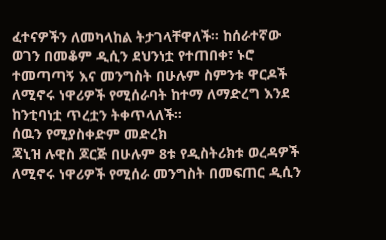ፈተናዎችን ለመካላከል ትታገላቸዋለች። ከሰራተኛው ወገን በመቆም ዲሲን ደህንነቷ የተጠበቀ፣ ኑሮ ተመጣጣኝ እና መንግስት በሁሉም ስምንቱ ዋርዶች ለሚኖሩ ነዋሪዎች የሚሰራባት ከተማ ለማድረግ እንደ ከንቲባነቷ ጥረቷን ትቀጥላለች።
ሰዉን የሚያስቀድም መድረክ
ጃኒዝ ሉዊስ ጆርጅ በሁሉም 8ቱ የዲስትሪክቱ ወረዳዎች ለሚኖሩ ነዋሪዎች የሚሰራ መንግስት በመፍጠር ዲሲን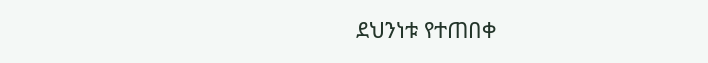ደህንነቱ የተጠበቀ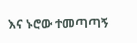እና ኑሮው ተመጣጣኝ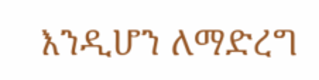እንዲሆን ለማድረግ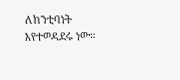ለከንቲባነት እየተወዳደሩ ነው።